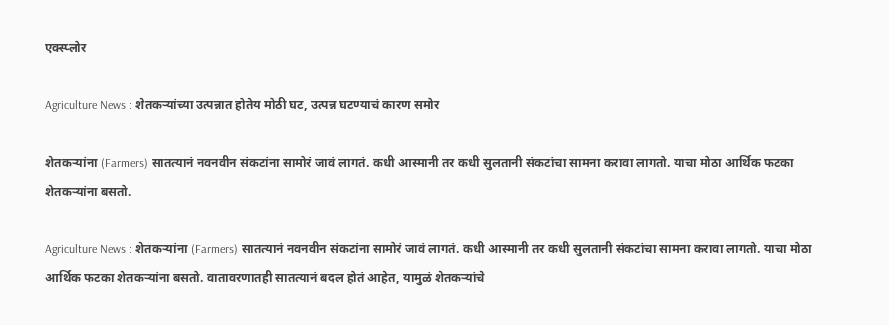एक्स्प्लोर

Agriculture News : शेतकऱ्यांच्या उत्पन्नात होतेय मोठी घट, उत्पन्न घटण्याचं कारण समोर

शेतकऱ्यांना (Farmers) सातत्यानं नवनवीन संकटांना सामोरं जावं लागतं. कधी आस्मानी तर कधी सुलतानी संकटांचा सामना करावा लागतो. याचा मोठा आर्थिक फटका शेतकऱ्यांना बसतो.

Agriculture News : शेतकऱ्यांना (Farmers) सातत्यानं नवनवीन संकटांना सामोरं जावं लागतं. कधी आस्मानी तर कधी सुलतानी संकटांचा सामना करावा लागतो. याचा मोठा आर्थिक फटका शेतकऱ्यांना बसतो. वातावरणातही सातत्यानं बदल होतं आहेत, यामुळं शेतकऱ्यांचे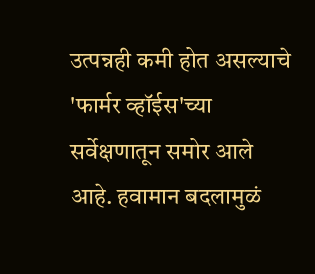उत्पन्नही कमी होत असल्याचे 'फार्मर व्हॉईस'च्या सर्वेक्षणातून समोर आले आहे. हवामान बदलामुळं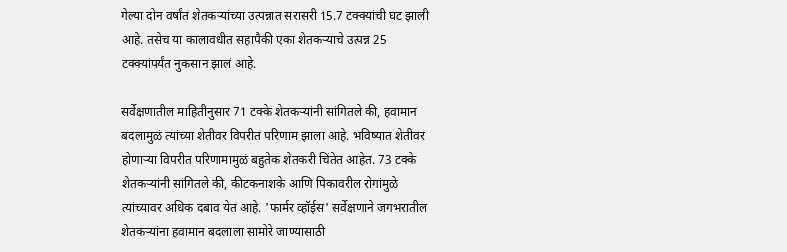गेल्या दोन वर्षांत शेतकऱ्यांच्या उत्पन्नात सरासरी 15.7 टक्क्यांची घट झाली आहे. तसेच या कालावधीत सहापैकी एका शेतकऱ्याचे उत्पन्न 25 टक्क्यांपर्यंत नुकसान झालं आहे.

सर्वेक्षणातील माहितीनुसार 71 टक्के शेतकऱ्यांनी सांगितले की, हवामान बदलामुळं त्यांच्या शेतीवर विपरीत परिणाम झाला आहे. भविष्यात शेतीवर होणाऱ्या विपरीत परिणामामुळं बहुतेक शेतकरी चिंतेत आहेत. 73 टक्के शेतकऱ्यांनी सांगितले की, कीटकनाशके आणि पिकावरील रोगांमुळे त्यांच्यावर अधिक दबाव येत आहे. 'फार्मर व्हॉईस' सर्वेक्षणाने जगभरातील शेतकऱ्यांना हवामान बदलाला सामोरे जाण्यासाठी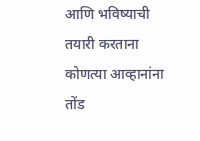आणि भविष्याची तयारी करताना कोणत्या आव्हानांना तोंड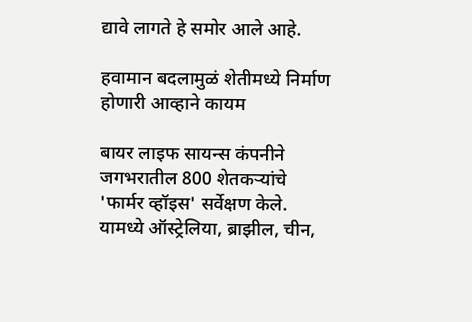द्यावे लागते हे समोर आले आहे.

हवामान बदलामुळं शेतीमध्ये निर्माण होणारी आव्हाने कायम

बायर लाइफ सायन्स कंपनीने जगभरातील 800 शेतकऱ्यांचे 'फार्मर व्हॉइस' सर्वेक्षण केले. यामध्ये ऑस्ट्रेलिया, ब्राझील, चीन,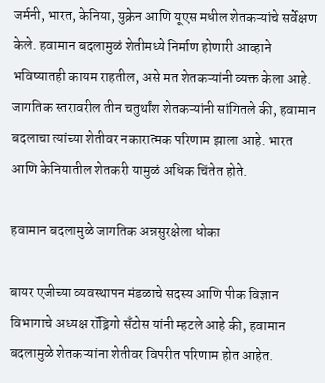जर्मनी, भारत, केनिया, युक्रेन आणि यूएस मधील शेतकऱ्यांचे सर्वेक्षण केले. हवामान बदलामुळं शेतीमध्ये निर्माण होणारी आव्हाने भविष्यातही कायम राहतील, असे मत शेतकऱ्यांनी व्यक्त केला आहे. जागतिक स्तरावरील तीन चतुर्थांश शेतकऱ्यांनी सांगितले की, हवामान बदलाचा त्यांच्या शेतीवर नकारात्मक परिणाम झाला आहे. भारत आणि केनियातील शेतकरी यामुळं अधिक चिंतेत होते.

हवामान बदलामुळे जागतिक अन्नसुरक्षेला धोका

बायर एजीच्या व्यवस्थापन मंडळाचे सदस्य आणि पीक विज्ञान विभागाचे अध्यक्ष रॉड्रिगो सँटोस यांनी म्हटले आहे की, हवामान बदलामुळे शेतकऱ्यांना शेतीवर विपरीत परिणाम होत आहेत.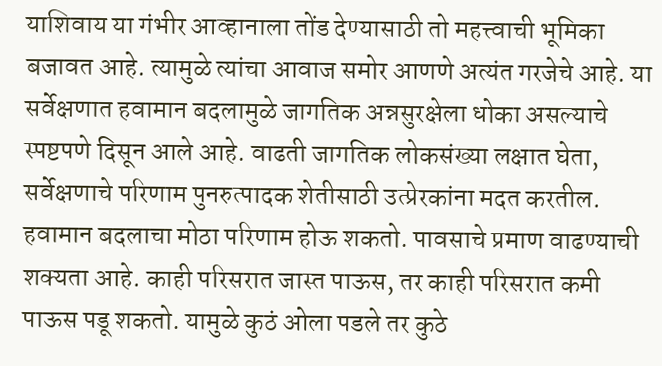याशिवाय या गंभीर आव्हानाला तोंड देण्यासाठी तो महत्त्वाची भूमिका बजावत आहे. त्यामुळे त्यांचा आवाज समोर आणणे अत्यंत गरजेचे आहे. या सर्वेक्षणात हवामान बदलामुळे जागतिक अन्नसुरक्षेला धोका असल्याचे स्पष्टपणे दिसून आले आहे. वाढती जागतिक लोकसंख्या लक्षात घेता, सर्वेक्षणाचे परिणाम पुनरुत्पादक शेतीसाठी उत्प्रेरकांना मदत करतील. हवामान बदलाचा मोठा परिणाम होऊ शकतो. पावसाचे प्रमाण वाढण्याची शक्यता आहे. काही परिसरात जास्त पाऊस, तर काही परिसरात कमी पाऊस पडू शकतो. यामुळे कुठं ओला पडले तर कुठे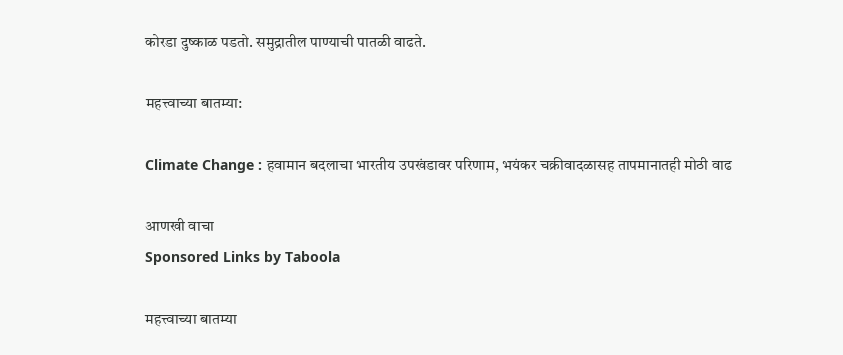कोरडा दुष्काळ पडतो. समुद्रातील पाण्याची पातळी वाढते.

महत्त्वाच्या बातम्या:

Climate Change : हवामान बदलाचा भारतीय उपखंडावर परिणाम, भयंकर चक्रीवादळासह तापमानातही मोठी वाढ

आणखी वाचा
Sponsored Links by Taboola

महत्त्वाच्या बातम्या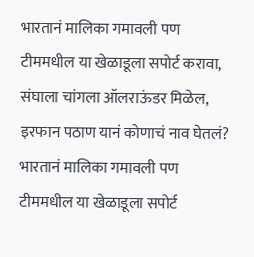भारतानं मालिका गमावली पण टीममधील या खेळाडूला सपोर्ट करावा, संघाला चांगला ऑलराऊंडर मिळेल, इरफान पठाण यानं कोणाचं नाव घेतलं?
भारतानं मालिका गमावली पण टीममधील या खेळाडूला सपोर्ट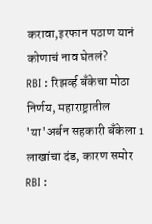करावा,इरफान पठाण यानं कोणाचं नाव घेतलं?
RBI : रिझर्व्ह बँकेचा मोठा निर्णय, महाराष्ट्रातील 'या'अर्बन सहकारी बँकेला 1 लाखांचा दंड, कारण समोर
RBI :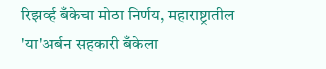रिझर्व्ह बँकेचा मोठा निर्णय, महाराष्ट्रातील 'या'अर्बन सहकारी बँकेला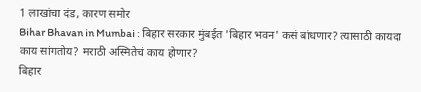1 लाखांचा दंड, कारण समोर
Bihar Bhavan in Mumbai : बिहार सरकार मुंबईत 'बिहार भवन' कसं बांधणार? त्यासाठी कायदा काय सांगतोय? मराठी अस्मितेचं काय होणार?
बिहार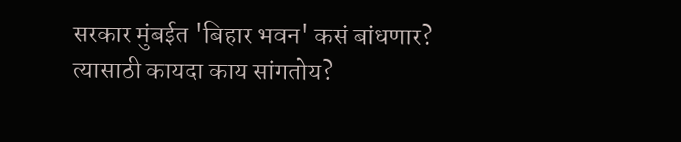सरकार मुंबईत 'बिहार भवन' कसं बांधणार? त्यासाठी कायदा काय सांगतोय?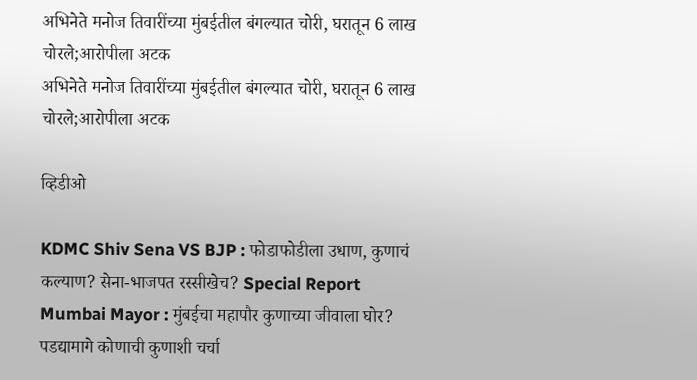अभिनेते मनोज तिवारींच्या मुंबईतील बंगल्यात चोरी, घरातून 6 लाख चोरले;आरोपीला अटक
अभिनेते मनोज तिवारींच्या मुंबईतील बंगल्यात चोरी, घरातून 6 लाख चोरले;आरोपीला अटक

व्हिडीओ

KDMC Shiv Sena VS BJP : फोडाफोडीला उधाण, कुणाचं कल्याण? सेना-भाजपत रस्सीखेच? Special Report
Mumbai Mayor : मुंबईचा महापौर कुणाच्या जीवाला घोर? पडद्यामागे कोणाची कुणाशी चर्चा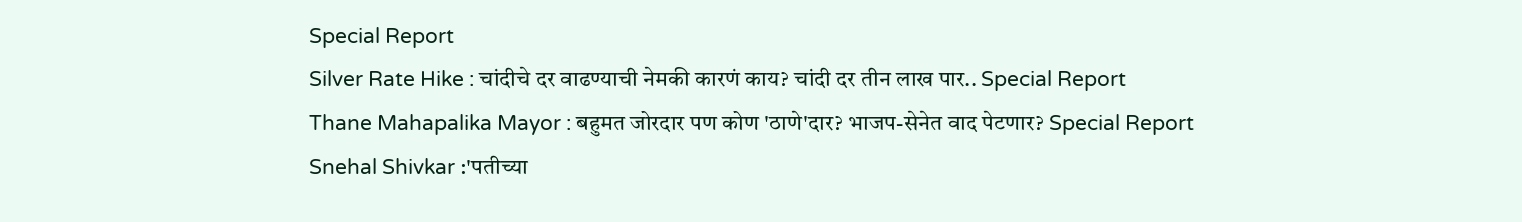Special Report
Silver Rate Hike : चांदीचे दर वाढण्याची नेमकी कारणं काय? चांदी दर तीन लाख पार.. Special Report
Thane Mahapalika Mayor : बहुमत जोरदार पण कोण 'ठाणे'दार? भाजप-सेनेत वाद पेटणार? Special Report
Snehal Shivkar :'पतीच्या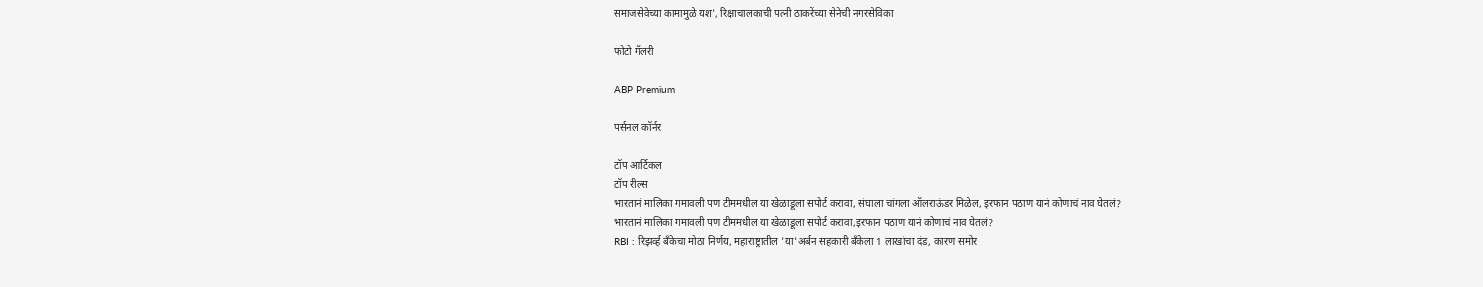समाजसेवेच्या कामामुळे यश', रिक्षाचालकाची पत्नी ठाकरेंच्या सेनेची नगरसेविका

फोटो गॅलरी

ABP Premium

पर्सनल कॉर्नर

टॉप आर्टिकल
टॉप रील्स
भारतानं मालिका गमावली पण टीममधील या खेळाडूला सपोर्ट करावा, संघाला चांगला ऑलराऊंडर मिळेल, इरफान पठाण यानं कोणाचं नाव घेतलं?
भारतानं मालिका गमावली पण टीममधील या खेळाडूला सपोर्ट करावा,इरफान पठाण यानं कोणाचं नाव घेतलं?
RBI : रिझर्व्ह बँकेचा मोठा निर्णय, महाराष्ट्रातील 'या'अर्बन सहकारी बँकेला 1 लाखांचा दंड, कारण समोर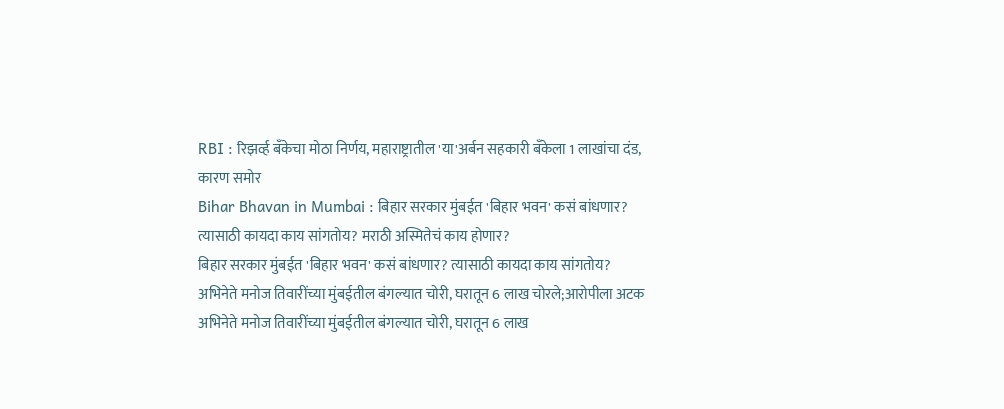RBI : रिझर्व्ह बँकेचा मोठा निर्णय, महाराष्ट्रातील 'या'अर्बन सहकारी बँकेला 1 लाखांचा दंड, कारण समोर
Bihar Bhavan in Mumbai : बिहार सरकार मुंबईत 'बिहार भवन' कसं बांधणार? त्यासाठी कायदा काय सांगतोय? मराठी अस्मितेचं काय होणार?
बिहार सरकार मुंबईत 'बिहार भवन' कसं बांधणार? त्यासाठी कायदा काय सांगतोय?
अभिनेते मनोज तिवारींच्या मुंबईतील बंगल्यात चोरी, घरातून 6 लाख चोरले;आरोपीला अटक
अभिनेते मनोज तिवारींच्या मुंबईतील बंगल्यात चोरी, घरातून 6 लाख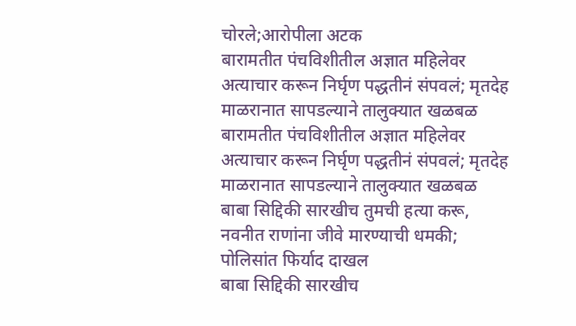चोरले;आरोपीला अटक
बारामतीत पंचविशीतील अज्ञात महिलेवर अत्याचार करून निर्घृण पद्धतीनं संपवलं; मृतदेह माळरानात सापडल्याने तालुक्यात खळबळ
बारामतीत पंचविशीतील अज्ञात महिलेवर अत्याचार करून निर्घृण पद्धतीनं संपवलं; मृतदेह माळरानात सापडल्याने तालुक्यात खळबळ
बाबा सिद्दिकी सारखीच तुमची हत्या करू, नवनीत राणांना जीवे मारण्याची धमकी; पोलिसांत फिर्याद दाखल
बाबा सिद्दिकी सारखीच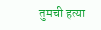तुमची हत्या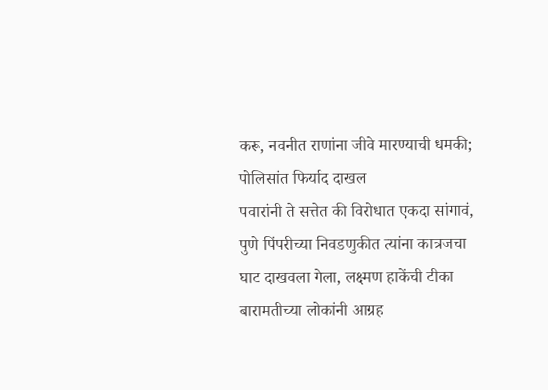करू, नवनीत राणांना जीवे मारण्याची धमकी; पोलिसांत फिर्याद दाखल
पवारांनी ते सत्तेत की विरोधात एकदा सांगावं, पुणे पिंपरीच्या निवडणुकीत त्यांना कात्रजचा घाट दाखवला गेला, लक्ष्मण हाकेंची टीका
बारामतीच्या लोकांनी आग्रह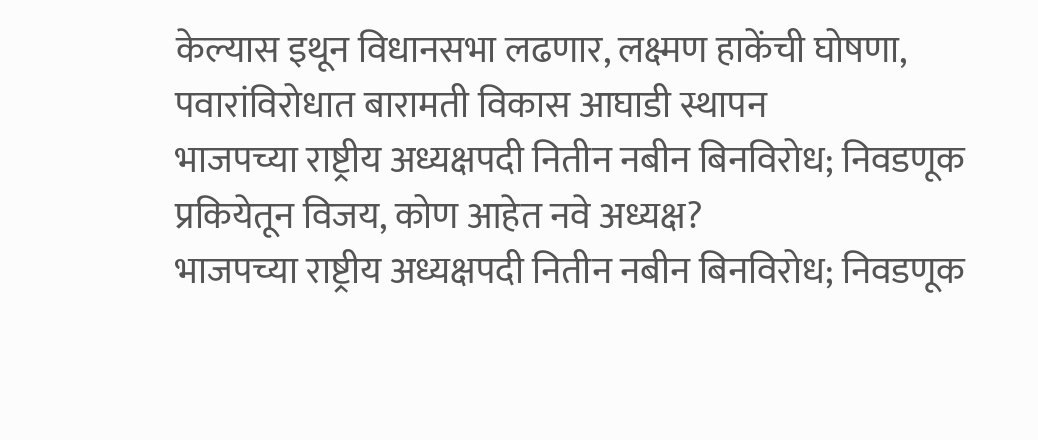केल्यास इथून विधानसभा लढणार, लक्ष्मण हाकेंची घोषणा, पवारांविरोधात बारामती विकास आघाडी स्थापन
भाजपच्या राष्ट्रीय अध्यक्षपदी नितीन नबीन बिनविरोध; निवडणूक प्रकियेतून विजय, कोण आहेत नवे अध्यक्ष?
भाजपच्या राष्ट्रीय अध्यक्षपदी नितीन नबीन बिनविरोध; निवडणूक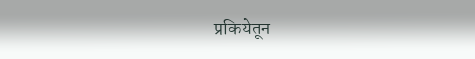प्रकियेतून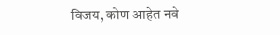विजय, कोण आहेत नवे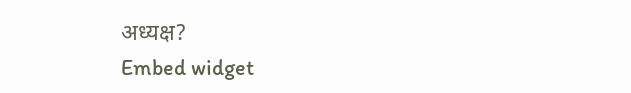अध्यक्ष?
Embed widget